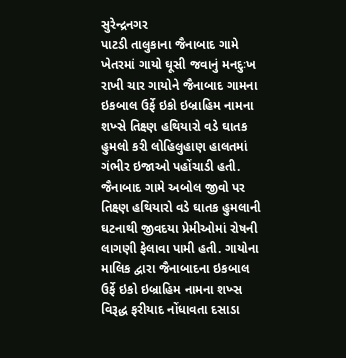સુરેન્દ્રનગર
પાટડી તાલુકાના જૈનાબાદ ગામે ખેતરમાં ગાયો ઘૂસી જવાનું મનદુઃખ રાખી ચાર ગાયોને જૈનાબાદ ગામના ઇકબાલ ઉર્ફે ઇકો ઇબ્રાહિમ નામના શખ્સે તિક્ષ્ણ હથિયારો વડે ઘાતક હુમલો કરી લોહિલુહાણ હાલતમાં ગંભીર ઇજાઓ પહોંચાડી હતી. જૈનાબાદ ગામે અબોલ જીવો પર તિક્ષ્ણ હથિયારો વડે ઘાતક હુમલાની ઘટનાથી જીવદયા પ્રેમીઓમાં રોષની લાગણી ફેલાવા પામી હતી. ગાયોના માલિક દ્વારા જૈનાબાદના ઇકબાલ ઉર્ફે ઇકો ઇબ્રાહિમ નામના શખ્સ વિરૂદ્ધ ફરીયાદ નોંધાવતા દસાડા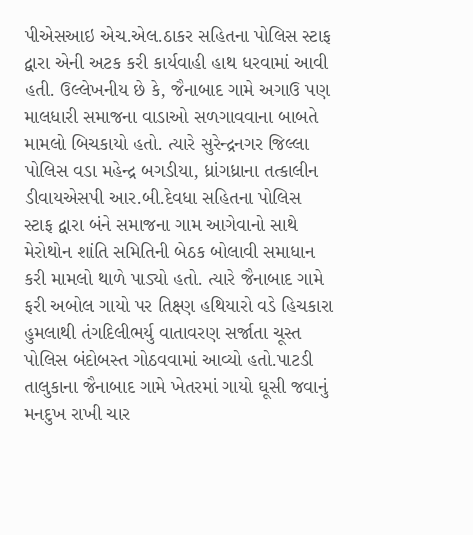પીએસઆઇ એચ.એલ.ઠાકર સહિતના પોલિસ સ્ટાફ દ્વારા એની અટક કરી કાર્યવાહી હાથ ધરવામાં આવી હતી. ઉલ્લેખનીય છે કે, જૈનાબાદ ગામે અગાઉ પણ માલધારી સમાજના વાડાઓ સળગાવવાના બાબતે મામલો બિચકાયો હતો. ત્યારે સુરેન્દ્રનગર જિલ્લા પોલિસ વડા મહેન્દ્ર બગડીયા, ધ્રાંગધ્રાના તત્કાલીન ડીવાયએસપી આર.બી.દેવધા સહિતના પોલિસ સ્ટાફ દ્વારા બંને સમાજના ગામ આગેવાનો સાથે મેરોથોન શાંતિ સમિતિની બેઠક બોલાવી સમાધાન કરી મામલો થાળે પાડ્યો હતો. ત્યારે જૈનાબાદ ગામે ફરી અબોલ ગાયો પર તિક્ષ્ણ હથિયારો વડે હિચકારા હુમલાથી તંગદિલીભર્યુ વાતાવરણ સર્જાતા ચૂસ્ત પોલિસ બંદોબસ્ત ગોઠવવામાં આવ્યો હતો.પાટડી તાલુકાના જૈનાબાદ ગામે ખેતરમાં ગાયો ઘૂસી જવાનું મનદુખ રાખી ચાર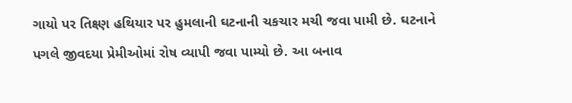ગાયો પર તિક્ષ્ણ હથિયાર પર હુમલાની ઘટનાની ચકચાર મચી જવા પામી છે. ઘટનાને પગલે જીવદયા પ્રેમીઓમાં રોષ વ્યાપી જવા પામ્યો છે. આ બનાવ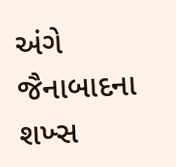અંગે જૈનાબાદના શખ્સ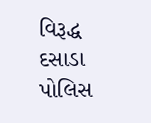વિરૂદ્ધ દસાડા પોલિસ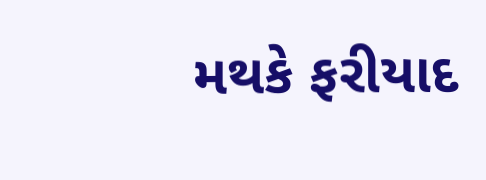મથકે ફરીયાદ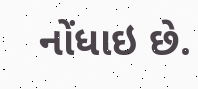નોંધાઇ છે.